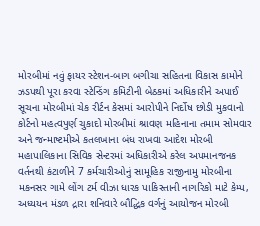મોરબીમાં નવું ફાયર સ્ટેશન-બાગ બગીચા સહિતના વિકાસ કામોને ઝડપથી પૂરા કરવા સ્ટેન્ડિંગ કમિટીની બેઠકમાં અધિકારીને અપાઈ સૂચના મોરબીમાં ચેક રીર્ટન કેસમાં આરોપીને નિર્દોષ છોડી મુકવાનો કોર્ટનો મહત્વપુર્ણ ચુકાદો મોરબીમાં શ્રાવણ મહિનાના તમામ સોમવાર અને જન્માષ્ટમીએ કતલખાના બંધ રાખવા આદેશ મોરબી મહાપાલિકાના સિવિક સેન્ટરમાં અધિકારીએ કરેલ અપમાનજનક વર્તનથી કંટાળીને 7 કર્મચારીઓનું સામૂહિક રાજીનામુ મોરબીના મકનસર ગામે લોંગ ટર્મ વીઝા ધારક પાકિસ્તાની નાગરિકો માટે કેમ્પ, અધ્યયન મંડળ દ્રારા શનિવારે બૌદ્ધિક વર્ગનું આયોજન મોરબી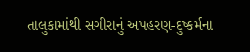તાલુકામાંથી સગીરાનું અપહરણ-દુષ્કર્મના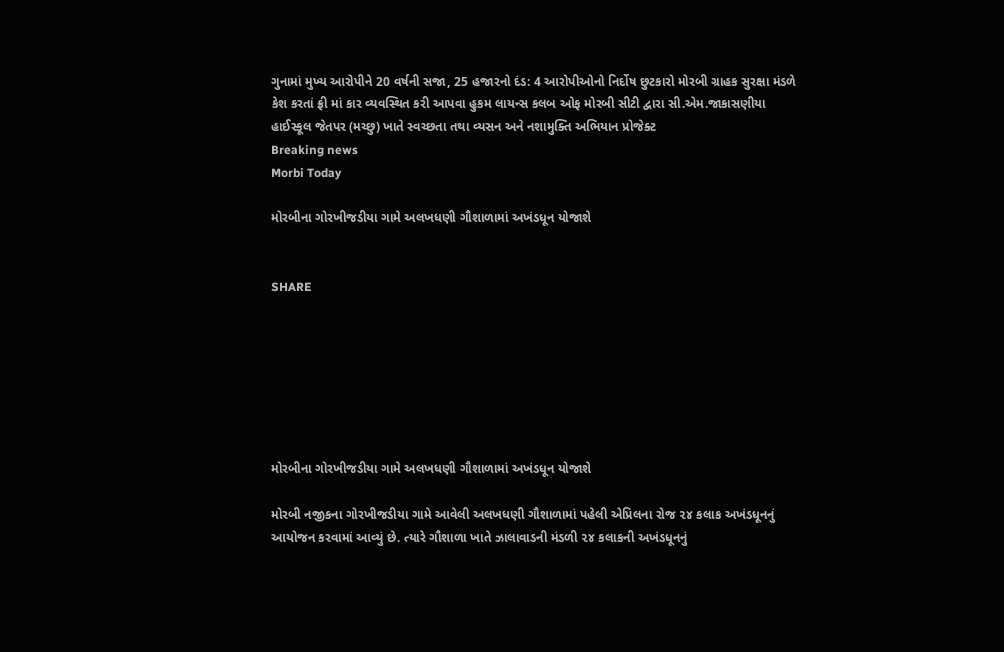ગુનામાં મુખ્ય આરોપીને 20 વર્ષની સજા, 25 હજારનો દંડ: 4 આરોપીઓનો નિર્દોષ છુટકારો મોરબી ગ્રાહક સુરક્ષા મંડળે કેશ કરતાં ફ્રી માં કાર વ્યવસ્થિત કરી આપવા હુકમ લાયન્સ કલબ ઓફ મોરબી સીટી દ્વારા સી.એમ.જાકાસણીયા હાઈસ્કૂલ જેતપર (મચ્છુ) ખાતે સ્વચ્છતા તથા વ્યસન અને નશામુક્તિ અભિયાન પ્રોજેક્ટ
Breaking news
Morbi Today

મોરબીના ગોરખીજડીયા ગામે અલખધણી ગૌશાળામાં અખંડધૂન યોજાશે


SHARE







મોરબીના ગોરખીજડીયા ગામે અલખધણી ગૌશાળામાં અખંડધૂન યોજાશે

મોરબી નજીકના ગોરખીજડીયા ગામે આવેલી અલખધણી ગૌશાળામાં પહેલી એપ્રિલના રોજ ૨૪ કલાક અખંડધૂનનું આયોજન કરવામાં આવ્યું છે. ત્યારે ગૌશાળા ખાતે ઝાલાવાડની મંડળી ૨૪ કલાકની અખંડધૂનનું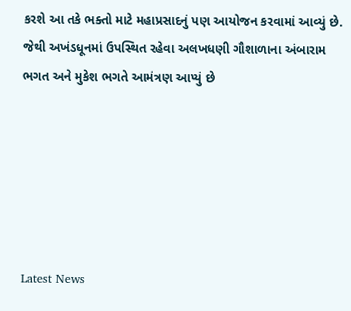કરશે આ તકે ભક્તો માટે મહાપ્રસાદનું પણ આયોજન કરવામાં આવ્યું છે. જેથી અખંડધૂનમાં ઉપસ્થિત રહેવા અલખધણી ગૌશાળાના અંબારામ ભગત અને મુકેશ ભગતે આમંત્રણ આપ્યું છે






Latest News